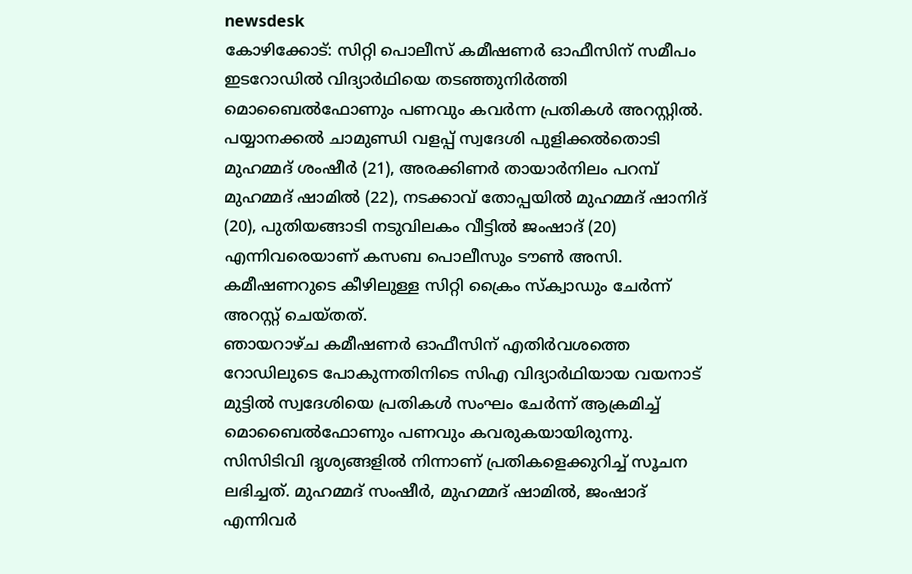newsdesk
കോഴിക്കോട്: സിറ്റി പൊലീസ് കമീഷണർ ഓഫീസിന് സമീപം ഇടറോഡിൽ വിദ്യാർഥിയെ തടഞ്ഞുനിർത്തി മൊബൈൽഫോണും പണവും കവർന്ന പ്രതികൾ അറസ്റ്റിൽ. പയ്യാനക്കൽ ചാമുണ്ഡി വളപ്പ് സ്വദേശി പുളിക്കൽതൊടി മുഹമ്മദ് ശംഷീർ (21), അരക്കിണർ തായാർനിലം പറമ്പ് മുഹമ്മദ് ഷാമിൽ (22), നടക്കാവ് തോപ്പയിൽ മുഹമ്മദ് ഷാനിദ് (20), പുതിയങ്ങാടി നടുവിലകം വീട്ടിൽ ജംഷാദ് (20) എന്നിവരെയാണ് കസബ പൊലീസും ടൗൺ അസി. കമീഷണറുടെ കീഴിലുള്ള സിറ്റി ക്രൈം സ്ക്വാഡും ചേർന്ന് അറസ്റ്റ് ചെയ്തത്.
ഞായറാഴ്ച കമീഷണർ ഓഫീസിന് എതിർവശത്തെ റോഡിലുടെ പോകുന്നതിനിടെ സിഎ വിദ്യാർഥിയായ വയനാട് മുട്ടിൽ സ്വദേശിയെ പ്രതികൾ സംഘം ചേർന്ന് ആക്രമിച്ച് മൊബൈൽഫോണും പണവും കവരുകയായിരുന്നു. സിസിടിവി ദൃശ്യങ്ങളിൽ നിന്നാണ് പ്രതികളെക്കുറിച്ച് സൂചന ലഭിച്ചത്. മുഹമ്മദ് സംഷീർ, മുഹമ്മദ് ഷാമിൽ, ജംഷാദ് എന്നിവർ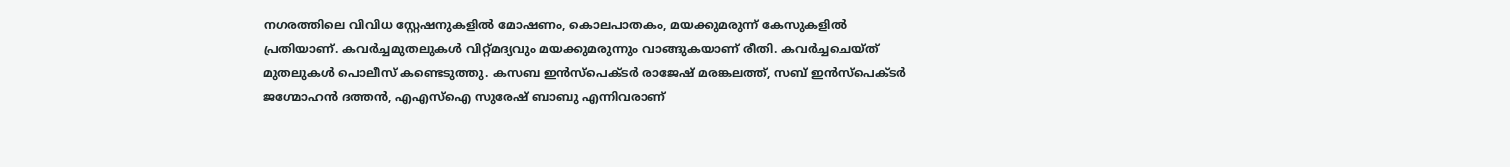നഗരത്തിലെ വിവിധ സ്റ്റേഷനുകളിൽ മോഷണം, കൊലപാതകം, മയക്കുമരുന്ന് കേസുകളിൽ പ്രതിയാണ്. കവർച്ചമുതലുകൾ വിറ്റ്മദ്യവും മയക്കുമരുന്നും വാങ്ങുകയാണ് രീതി. കവർച്ചചെയ്ത് മുതലുകൾ പൊലീസ് കണ്ടെടുത്തു. കസബ ഇൻസ്പെക്ടർ രാജേഷ് മരങ്കലത്ത്, സബ് ഇൻസ്പെക്ടർ ജഗ്മോഹൻ ദത്തൻ, എഎസ്ഐ സുരേഷ് ബാബു എന്നിവരാണ്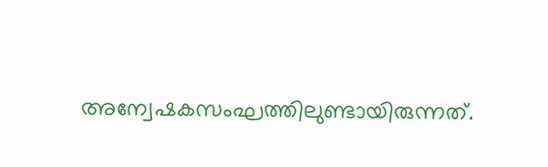അന്വേഷകസംഘത്തിലുണ്ടായിരുന്നത്.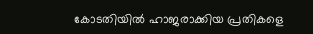കോടതിയിൽ ഹാജരാക്കിയ പ്രതികളെ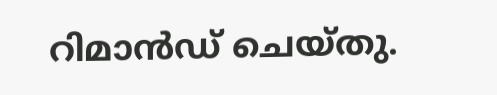റിമാൻഡ് ചെയ്തു.